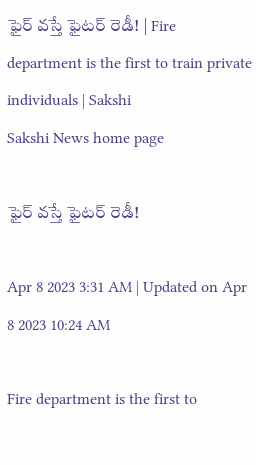ఫైర్‌ వస్తే ఫైటర్‌ రెడీ! | Fire department is the first to train private individuals | Sakshi
Sakshi News home page

ఫైర్‌ వస్తే ఫైటర్‌ రెడీ!

Apr 8 2023 3:31 AM | Updated on Apr 8 2023 10:24 AM

Fire department is the first to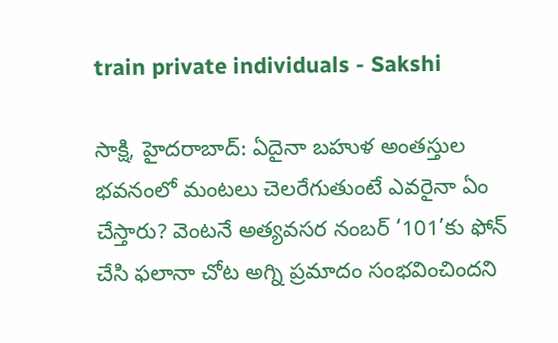train private individuals - Sakshi

సాక్షి, హైదరాబాద్‌: ఏదైనా బహుళ అంతస్తుల భవనంలో మంటలు చెలరేగుతుంటే ఎవరైనా ఏం చేస్తారు? వెంటనే అత్యవసర నంబర్‌ ‘101’కు ఫోన్‌ చేసి ఫలానా చోట అగ్ని ప్రమాదం సంభవించిందని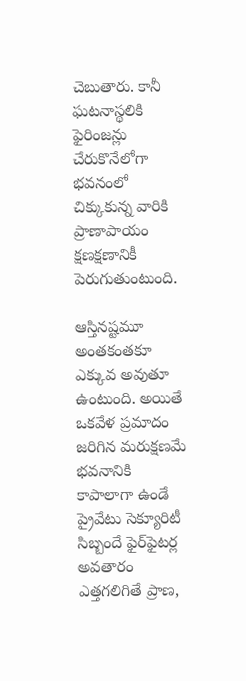చెబుతారు. కానీ ఘటనాస్థలికి ఫైరింజన్లు చేరుకొనేలోగా భవనంలో చిక్కుకున్న వారికి ప్రాణాపాయం క్షణక్షణానికీ పెరుగుతుంటుంది.

ఆస్తినష్టమూ అంతకంతకూ ఎక్కువ అవుతూ ఉంటుంది. అయితే ఒకవేళ ప్రమాదం జరిగిన మరుక్షణమే భవనానికి కాపాలాగా ఉండే ప్రైవేటు సెక్యూరిటీ సిబ్బందే ఫైర్‌ఫైటర్ల అవతారం ఎత్తగలిగితే ప్రాణ,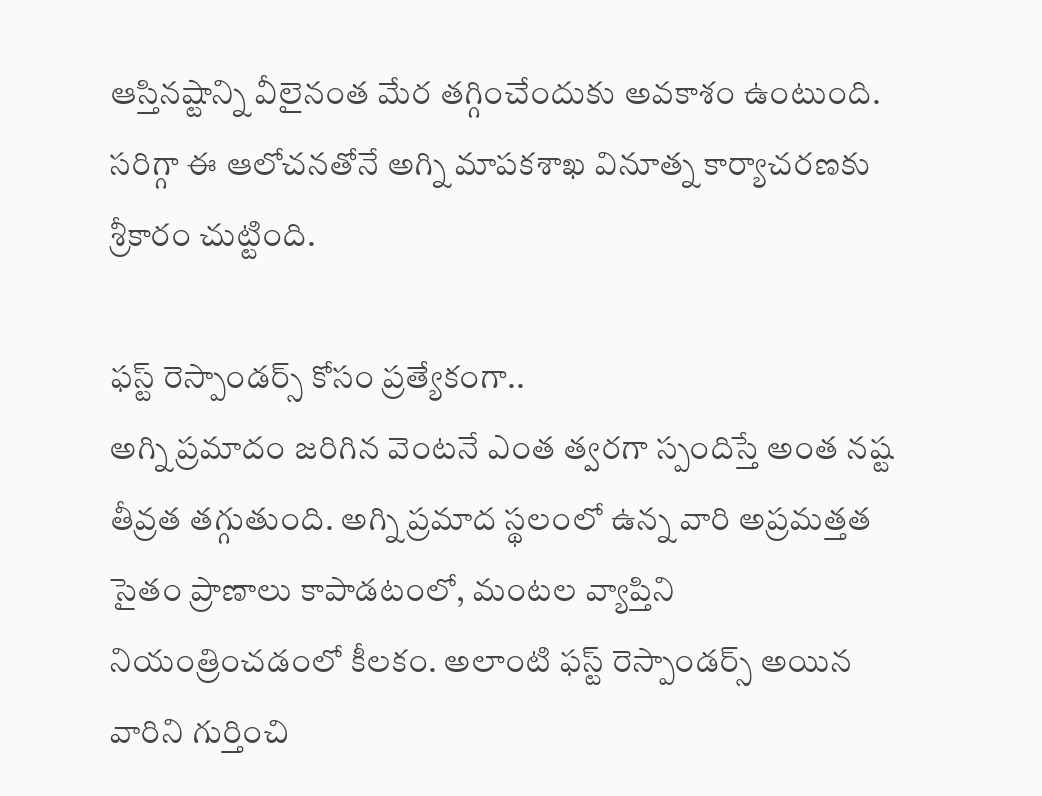ఆస్తినష్టాన్ని వీలైనంత మేర తగ్గించేందుకు అవకాశం ఉంటుంది. సరిగ్గా ఈ ఆలోచనతోనే అగ్ని మాపకశాఖ వినూత్న కార్యాచరణకు శ్రీకారం చుట్టింది.

ఫస్ట్‌ రెస్పాండర్స్‌ కోసం ప్రత్యేకంగా..
అగ్ని ప్రమాదం జరిగిన వెంటనే ఎంత త్వరగా స్పందిస్తే అంత నష్ట తీవ్రత తగ్గుతుంది. అగ్ని ప్రమాద స్థలంలో ఉన్న వారి అప్రమత్తత సైతం ప్రాణాలు కాపాడటంలో, మంటల వ్యాప్తిని నియంత్రించడంలో కీలకం. అలాంటి ఫస్ట్‌ రెస్పాండర్స్‌ అయిన వారిని గుర్తించి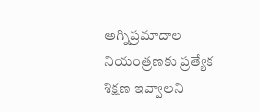అగ్నిప్రమాదాల నియంత్రణకు ప్రత్యేక శిక్షణ ఇవ్వాలని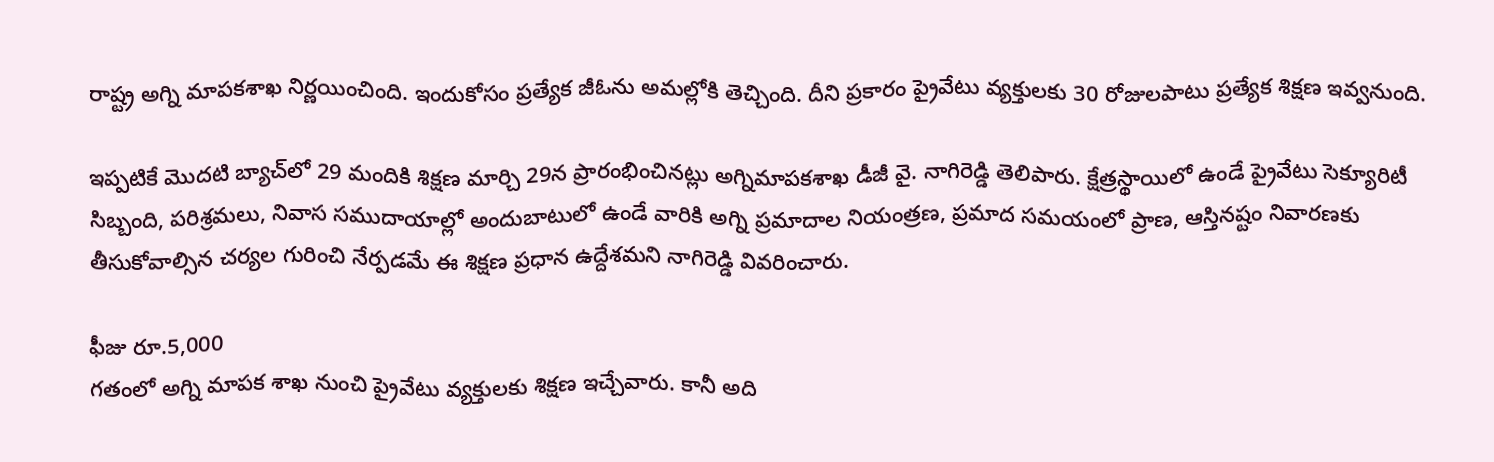రాష్ట్ర అగ్ని మాపకశాఖ నిర్ణయించింది. ఇందుకోసం ప్రత్యేక జీఓను అమల్లోకి తెచ్చింది. దీని ప్రకారం ప్రైవేటు వ్యక్తులకు 30 రోజులపాటు ప్రత్యేక శిక్షణ ఇవ్వనుంది.

ఇప్పటికే మొదటి బ్యాచ్‌లో 29 మందికి శిక్షణ మార్చి 29న ప్రారంభించినట్లు అగ్నిమాపకశాఖ డీజీ వై. నాగిరెడ్డి తెలిపారు. క్షేత్రస్థాయిలో ఉండే ప్రైవేటు సెక్యూరిటీ సిబ్బంది, పరిశ్రమలు, నివాస సముదాయాల్లో అందుబాటులో ఉండే వారికి అగ్ని ప్రమాదాల నియంత్రణ, ప్రమాద సమయంలో ప్రాణ, ఆస్తినష్టం నివారణకు తీసుకోవాల్సిన చర్యల గురించి నేర్పడమే ఈ శిక్షణ ప్రధాన ఉద్దేశమని నాగిరెడ్డి వివరించారు.

ఫీజు రూ.5,000
గతంలో అగ్ని మాపక శాఖ నుంచి ప్రైవేటు వ్యక్తులకు శిక్షణ ఇచ్చేవారు. కానీ అది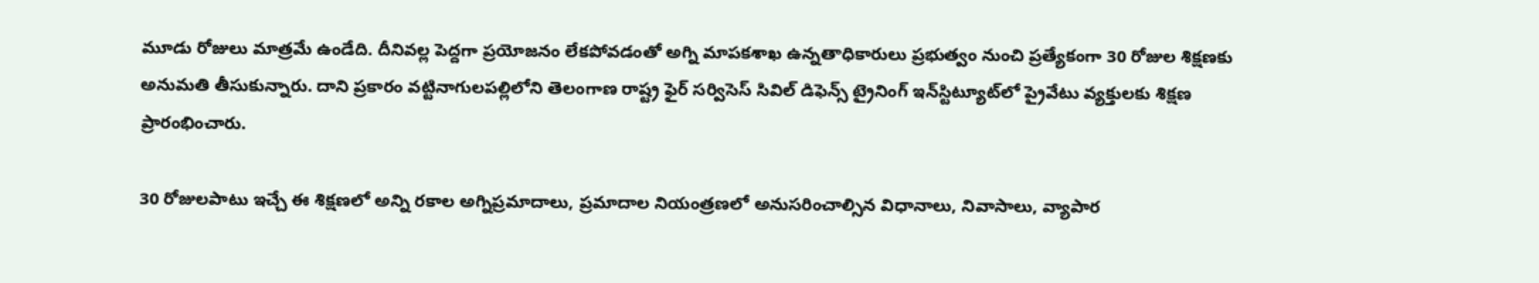మూడు రోజులు మాత్రమే ఉండేది. దీనివల్ల పెద్దగా ప్రయోజనం లేకపోవడంతో అగ్ని మాపకశాఖ ఉన్నతాధికారులు ప్రభుత్వం నుంచి ప్రత్యేకంగా 30 రోజుల శిక్షణకు అనుమతి తీసుకున్నారు. దాని ప్రకారం వట్టినాగులపల్లిలోని తెలంగాణ రాష్ట్ర ఫైర్‌ సర్విసెస్‌ సివిల్‌ డిఫెన్స్‌ ట్రైనింగ్‌ ఇన్‌స్టిట్యూట్‌లో ప్రైవేటు వ్యక్తులకు శిక్షణ ప్రారంభించారు.

30 రోజులపాటు ఇచ్చే ఈ శిక్షణలో అన్ని రకాల అగ్నిప్రమాదాలు, ప్రమాదాల నియంత్రణలో అనుసరించాల్సిన విధానాలు, నివాసాలు, వ్యాపార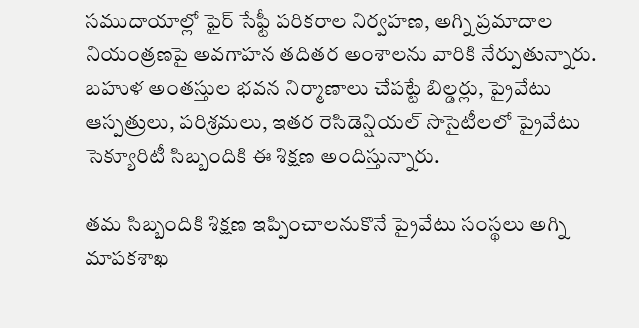సముదాయాల్లో ఫైర్‌ సేఫ్టీ పరికరాల నిర్వహణ, అగ్ని ప్రమాదాల నియంత్రణపై అవగాహన తదితర అంశాలను వారికి నేర్పుతున్నారు. బహుళ అంతస్తుల భవన నిర్మాణాలు చేపట్టే బిల్డర్లు, ప్రైవేటు ఆస్పత్రులు, పరిశ్రమలు, ఇతర రెసిడెన్షియల్‌ సొసైటీలలో ప్రైవేటు సెక్యూరిటీ సిబ్బందికి ఈ శిక్షణ అందిస్తున్నారు.

తమ సిబ్బందికి శిక్షణ ఇప్పించాలనుకొనే ప్రైవేటు సంస్థలు అగ్ని మాపకశాఖ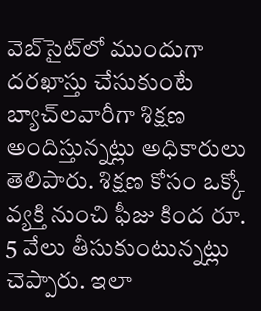వెబ్‌సైట్‌లో ముందుగా దరఖాస్తు చేసుకుంటే బ్యాచ్‌లవారీగా శిక్షణ అందిస్తున్నట్లు అధికారులు తెలిపారు. శిక్షణ కోసం ఒక్కో వ్యక్తి నుంచి ఫీజు కింద రూ. 5 వేలు తీసుకుంటున్నట్లు చెప్పారు. ఇలా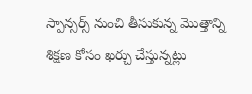స్పాన్సర్స్‌ నుంచి తీసుకున్న మొత్తాన్ని శిక్షణ కోసం ఖర్చు చేస్తున్నట్లు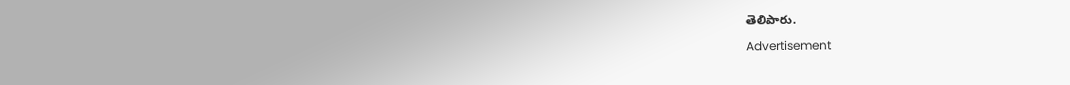తెలిపారు.

Advertisement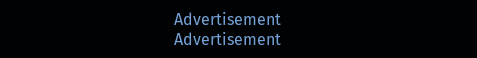Advertisement
Advertisement